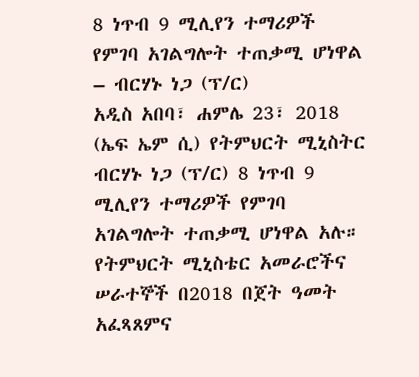8 ነጥብ 9 ሚሊየን ተማሪዎች የምገባ አገልግሎት ተጠቃሚ ሆነዋል – ብርሃኑ ነጋ (ፕ/ር)
አዲስ አበባ፣ ሐምሌ 23፣ 2018 (ኤፍ ኤም ሲ) የትምህርት ሚኒስትር ብርሃኑ ነጋ (ፕ/ር) 8 ነጥብ 9 ሚሊየን ተማሪዎች የምገባ አገልግሎት ተጠቃሚ ሆነዋል አሉ።
የትምህርት ሚኒስቴር አመራሮችና ሠራተኞች በ2018 በጀት ዓመት አፈጻጸምና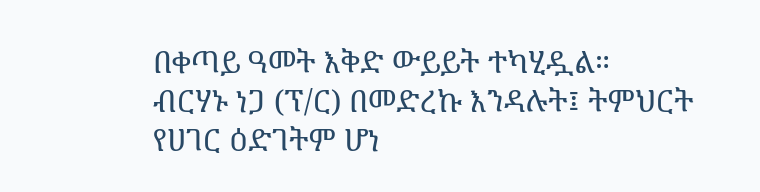በቀጣይ ዓመት እቅድ ውይይት ተካሂዷል።
ብርሃኑ ነጋ (ፕ/ር) በመድረኩ እንዳሉት፤ ትምህርት የሀገር ዕድገትም ሆነ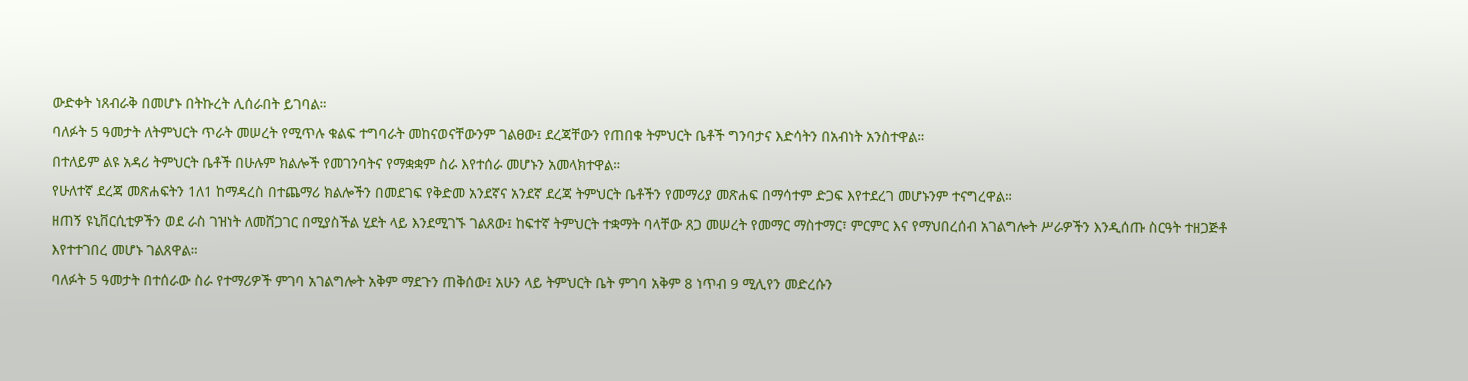ውድቀት ነጸብራቅ በመሆኑ በትኩረት ሊሰራበት ይገባል።
ባለፉት 5 ዓመታት ለትምህርት ጥራት መሠረት የሚጥሉ ቁልፍ ተግባራት መከናወናቸውንም ገልፀው፤ ደረጃቸውን የጠበቁ ትምህርት ቤቶች ግንባታና እድሳትን በአብነት አንስተዋል።
በተለይም ልዩ አዳሪ ትምህርት ቤቶች በሁሉም ክልሎች የመገንባትና የማቋቋም ስራ እየተሰራ መሆኑን አመላክተዋል።
የሁለተኛ ደረጃ መጽሐፍትን 1ለ1 ከማዳረስ በተጨማሪ ክልሎችን በመደገፍ የቅድመ አንደኛና አንደኛ ደረጃ ትምህርት ቤቶችን የመማሪያ መጽሐፍ በማሳተም ድጋፍ እየተደረገ መሆኑንም ተናግረዋል።
ዘጠኝ ዩኒቨርሲቲዎችን ወደ ራስ ገዝነት ለመሸጋገር በሚያስችል ሂደት ላይ እንደሚገኙ ገልጸው፤ ከፍተኛ ትምህርት ተቋማት ባላቸው ጸጋ መሠረት የመማር ማስተማር፣ ምርምር እና የማህበረሰብ አገልግሎት ሥራዎችን እንዲሰጡ ስርዓት ተዘጋጅቶ እየተተገበረ መሆኑ ገልጸዋል።
ባለፉት 5 ዓመታት በተሰራው ስራ የተማሪዎች ምገባ አገልግሎት አቅም ማደጉን ጠቅሰው፤ አሁን ላይ ትምህርት ቤት ምገባ አቅም 8 ነጥብ 9 ሚሊየን መድረሱን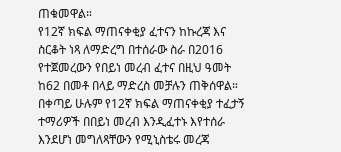ጠቁመዋል።
የ12ኛ ክፍል ማጠናቀቂያ ፈተናን ከኩረጃ እና ስርቆት ነጻ ለማድረግ በተሰራው ስራ በ2016 የተጀመረውን የበይነ መረብ ፈተና በዚህ ዓመት ከ62 በመቶ በላይ ማድረስ መቻሉን ጠቅሰዋል።
በቀጣይ ሁሉም የ12ኛ ክፍል ማጠናቀቂያ ተፈታኝ ተማሪዎች በበይነ መረብ እንዲፈተኑ እየተሰራ እንደሆነ መግለጻቸውን የሚኒስቴሩ መረጃ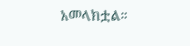አመላክቷል።